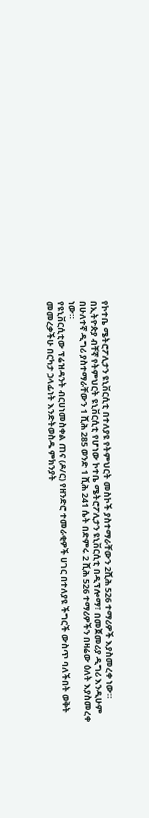የኮተቤ ሜትሮፖሊታን ዩኒቨርሲቲ በተለያዩ የትምህርት መስኮች ያስተማራቸውን 2ሺሕ 526 ተማሪዎች እያስመረቀ ነው።
በኢትዮጵያ ብቸኛ የትምህርት ዩኒቨርሲቲ የሆነው ኮተቤ ሜትሮፖሊታን ዩኒቨርሲቲ በዲፕሎማ፣ በመጀመሪያ ዲግሪ እንዲሁም በሁለተኛ ዲግሪ ያስተማራቸውን 1 ሺሕ 285 ወንድ 1 ሺሕ 241 ሴት በድምሩ 2 ሺሕ 526 ተማሪዎችን በዛሬው ዕለት እያስመረቀ ነው።
የዩኒቨርሲቲው ፕሬዝዳንት ብርሀነመስቀል ጠና (ዶ/ር) የዘንድሮ ተመራቂዎች ሀገር በተለያዩ ችግርች ውስጥ ባለችበት ወቅት መመረቃችሁ በርካታ ኃላፊነት እንድትወስዱ ምክንያት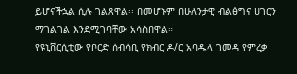ይሆናችኋል ሲሉ ገልጸዋል፡፡ በመሆኑም በሁለንታዊ ብልፅግና ሀገርን ማገልገል እንደሚገባቸው አሳስበዋል።
የዩኒቨርሲቲው የቦርድ ሰብሳቢ የክብር ዶ/ር አባዱላ ገመዳ የምረቃ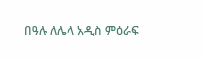በዓሉ ለሌላ አዲስ ምዕራፍ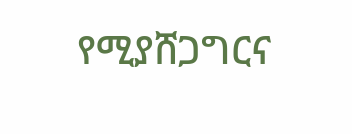የሚያሸጋግርና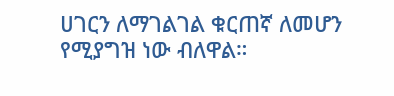ሀገርን ለማገልገል ቁርጠኛ ለመሆን የሚያግዝ ነው ብለዋል።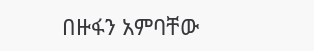በዙፋን አምባቸው